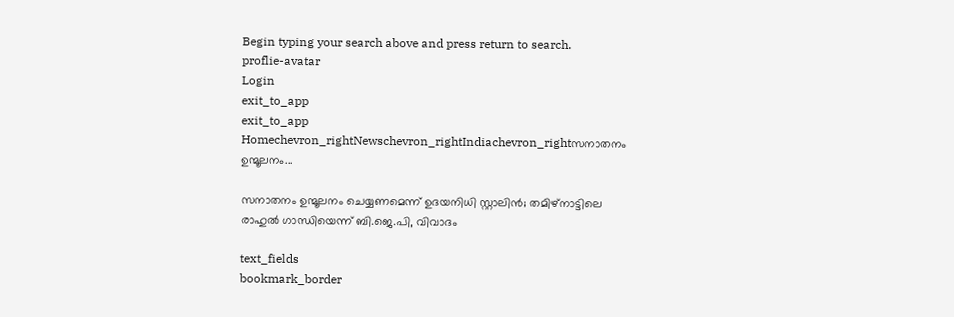Begin typing your search above and press return to search.
proflie-avatar
Login
exit_to_app
exit_to_app
Homechevron_rightNewschevron_rightIndiachevron_rightസനാതനം ഉന്മൂലനം...

സനാതനം ഉന്മൂലനം ചെയ്യണമെന്ന് ഉദയനിധി സ്റ്റാലിൻ; തമിഴ്നാട്ടിലെ രാഹുൽ ഗാന്ധിയെന്ന് ബി.ജെ.പി, വിവാദം

text_fields
bookmark_border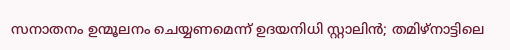സനാതനം ഉന്മൂലനം ചെയ്യണമെന്ന് ഉദയനിധി സ്റ്റാലിൻ; തമിഴ്നാട്ടിലെ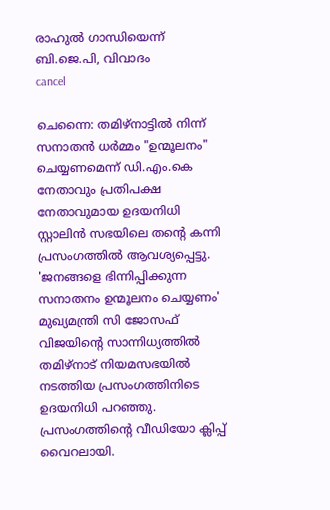രാഹുൽ ഗാന്ധിയെന്ന് ബി.ജെ.പി, വിവാദം
cancel

ചെന്നൈ: തമിഴ്നാട്ടിൽ നിന്ന് സനാതൻ ധർമ്മം "ഉന്മൂലനം" ചെയ്യണമെന്ന് ഡി.എം.കെ നേതാവും പ്രതിപക്ഷ നേതാവുമായ ഉദയനിധി സ്റ്റാലിൻ സഭയിലെ തന്റെ കന്നി പ്രസംഗത്തിൽ ആവശ്യപ്പെട്ടു. 'ജനങ്ങളെ ഭിന്നിപ്പിക്കുന്ന സനാതനം ഉന്മൂലനം ചെയ്യണം' മുഖ്യമന്ത്രി സി ജോസഫ് വിജയിന്റെ സാന്നിധ്യത്തിൽ തമിഴ്‌നാട് നിയമസഭയിൽ നടത്തിയ പ്രസംഗത്തിനിടെ ഉദയനിധി പറഞ്ഞു. പ്രസംഗത്തിന്റെ വീഡിയോ ക്ലിപ്പ് വൈറലായി.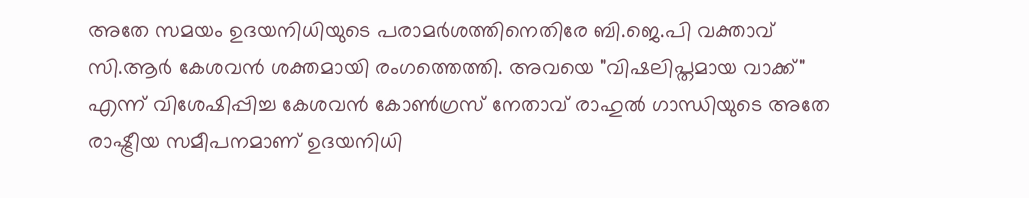അതേ സമയം ഉദയനിധിയുടെ പരാമർശത്തിനെതിരേ ബി.ജെ.പി വക്താവ് സി.ആർ കേശവൻ ശക്തമായി രംഗത്തെത്തി. അവയെ "വിഷലിപ്തമായ വാക്ക്" എന്ന് വിശേഷിപ്പിച്ച കേശവൻ കോൺഗ്രസ് നേതാവ് രാഹുൽ ഗാന്ധിയുടെ അതേ രാഷ്ട്രീയ സമീപനമാണ് ഉദയനിധി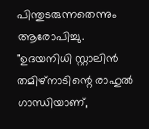പിന്തുടരുന്നതെന്നും ആരോപിച്ചു. "ഉദയനിധി സ്റ്റാലിൻ തമിഴ്‌നാടിന്റെ രാഹുൽ ഗാന്ധിയാണ്,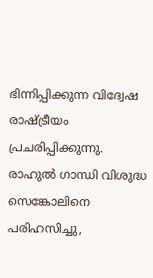ഭിന്നിപ്പിക്കുന്ന വിദ്വേഷ രാഷ്ട്രീയം പ്രചരിപ്പിക്കുന്നു. രാഹുൽ ഗാന്ധി വിശുദ്ധ സെങ്കോലിനെ പരിഹസിച്ചു,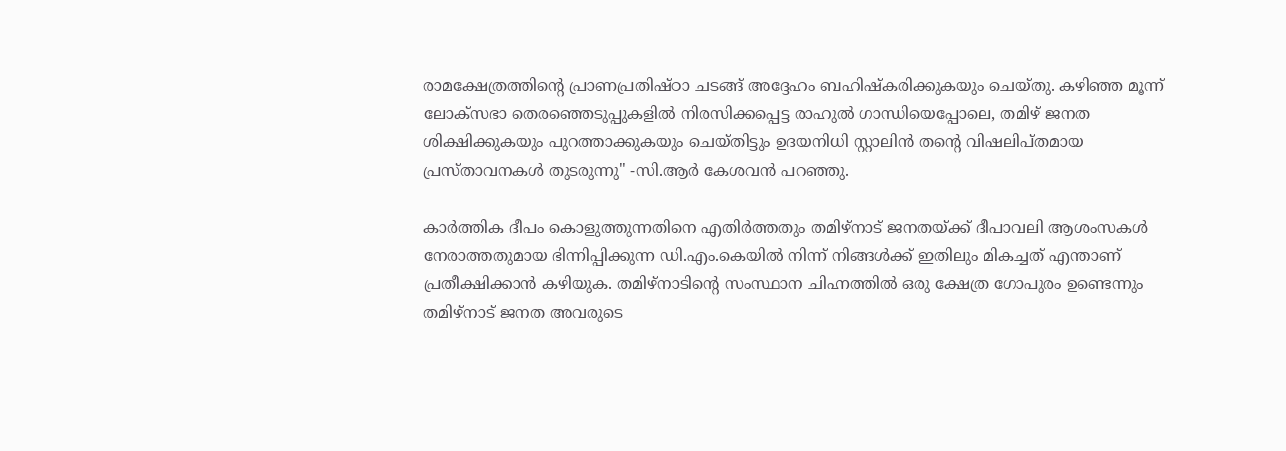രാമക്ഷേത്രത്തിന്റെ പ്രാണപ്രതിഷ്ഠാ ചടങ്ങ് അദ്ദേഹം ബഹിഷ്‌കരിക്കുകയും ചെയ്തു. കഴിഞ്ഞ മൂന്ന് ലോക്‌സഭാ തെരഞ്ഞെടുപ്പുകളിൽ നിരസിക്കപ്പെട്ട രാഹുൽ ഗാന്ധിയെപ്പോലെ, തമിഴ് ജനത ശിക്ഷിക്കുകയും പുറത്താക്കുകയും ചെയ്തിട്ടും ഉദയനിധി സ്റ്റാലിൻ തന്റെ വിഷലിപ്തമായ പ്രസ്താവനകൾ തുടരുന്നു" -സി.ആർ കേശവൻ പറഞ്ഞു.

കാർത്തിക ദീപം കൊളുത്തുന്നതിനെ എതിർത്തതും തമിഴ്‌നാട് ജനതയ്ക്ക് ദീപാവലി ആശംസകൾ നേരാത്തതുമായ ഭിന്നിപ്പിക്കുന്ന ഡി.എം.കെയിൽ നിന്ന് നിങ്ങൾക്ക് ഇതിലും മികച്ചത് എന്താണ് പ്രതീക്ഷിക്കാൻ കഴിയുക. തമിഴ്‌നാടിന്റെ സംസ്ഥാന ചിഹ്നത്തിൽ ഒരു ക്ഷേത്ര ഗോപുരം ഉണ്ടെന്നും തമിഴ്‌നാട് ജനത അവരുടെ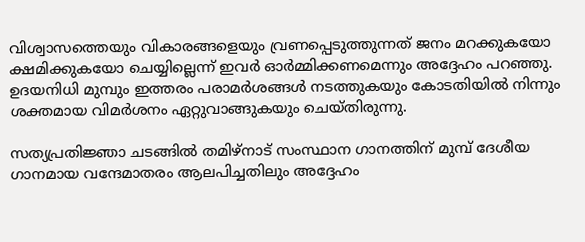വിശ്വാസത്തെയും വികാരങ്ങളെയും വ്രണപ്പെടുത്തുന്നത് ജനം മറക്കുകയോ ക്ഷമിക്കുകയോ ചെയ്യില്ലെന്ന് ഇവർ ഓർമ്മിക്കണമെന്നും അദ്ദേഹം പറഞ്ഞു. ഉദയനിധി മുമ്പും ഇത്തരം പരാമർശങ്ങൾ നടത്തുകയും കോടതിയിൽ നിന്നും ശക്തമായ വിമർശനം ഏറ്റുവാങ്ങുകയും ചെയ്തിരുന്നു.

സത്യപ്രതിജ്ഞാ ചടങ്ങിൽ തമിഴ്‌നാട് സംസ്ഥാന ഗാനത്തിന് മുമ്പ് ദേശീയ ഗാനമായ വന്ദേമാതരം ആലപിച്ചതിലും അദ്ദേഹം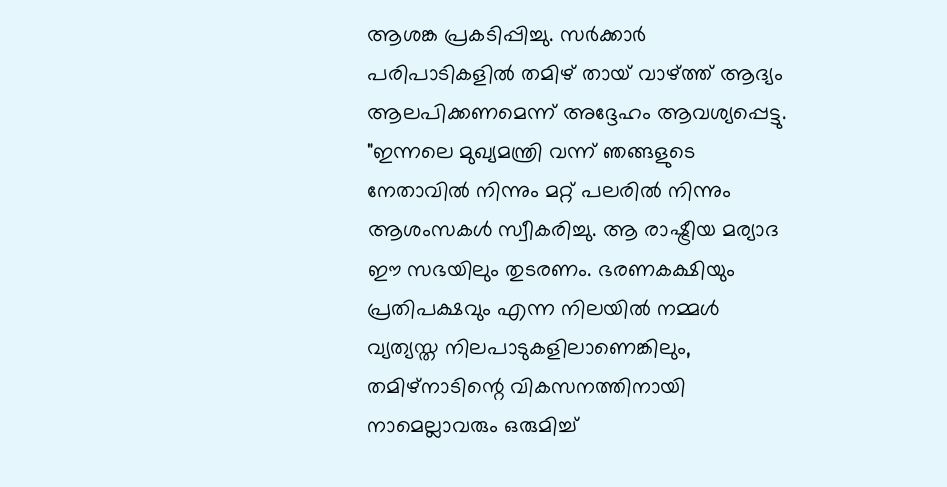ആശങ്ക പ്രകടിപ്പിച്ചു. സർക്കാർ പരിപാടികളിൽ തമിഴ് തായ് വാഴ്ത്ത് ആദ്യം ആലപിക്കണമെന്ന് അദ്ദേഹം ആവശ്യപ്പെട്ടു. "ഇന്നലെ മുഖ്യമന്ത്രി വന്ന് ഞങ്ങളുടെ നേതാവിൽ നിന്നും മറ്റ് പലരിൽ നിന്നും ആശംസകൾ സ്വീകരിച്ചു. ആ രാഷ്ട്രീയ മര്യാദ ഈ സഭയിലും തുടരണം. ഭരണകക്ഷിയും പ്രതിപക്ഷവും എന്ന നിലയിൽ നമ്മൾ വ്യത്യസ്ത നിലപാടുകളിലാണെങ്കിലും, തമിഴ്‌നാടിന്റെ വികസനത്തിനായി നാമെല്ലാവരും ഒരുമിച്ച്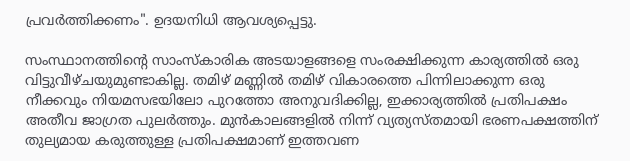പ്രവർത്തിക്കണം". ഉദയനിധി ആവശ്യപ്പെട്ടു.

സംസ്ഥാനത്തിന്റെ സാംസ്കാരിക അടയാളങ്ങളെ സംരക്ഷിക്കുന്ന കാര്യത്തിൽ ഒരു വിട്ടുവീഴ്ചയുമുണ്ടാകില്ല. തമിഴ് മണ്ണിൽ തമിഴ് വികാരത്തെ പിന്നിലാക്കുന്ന ഒരു നീക്കവും നിയമസഭയിലോ പുറത്തോ അനുവദിക്കില്ല, ഇക്കാര്യത്തിൽ പ്രതിപക്ഷം അതീവ ജാഗ്രത പുലർത്തും. മുൻകാലങ്ങളിൽ നിന്ന് വ്യത്യസ്തമായി ഭരണപക്ഷത്തിന് തുല്യമായ കരുത്തുള്ള പ്രതിപക്ഷമാണ് ഇത്തവണ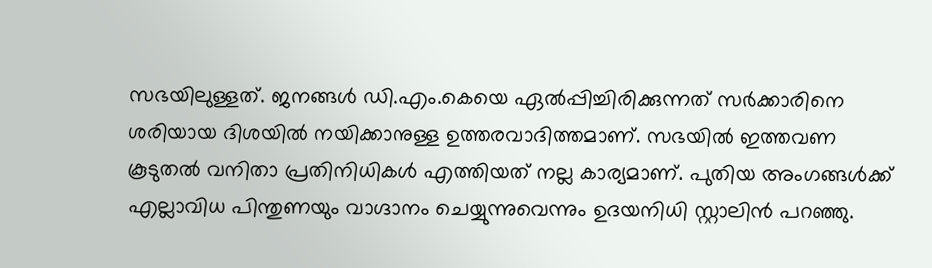സഭയിലുള്ളത്. ജനങ്ങൾ ഡി.എം.കെയെ ഏൽപ്പിച്ചിരിക്കുന്നത് സർക്കാരിനെ ശരിയായ ദിശയിൽ നയിക്കാനുള്ള ഉത്തരവാദിത്തമാണ്. സഭയിൽ ഇത്തവണ കൂടുതൽ വനിതാ പ്രതിനിധികൾ എത്തിയത് നല്ല കാര്യമാണ്. പുതിയ അംഗങ്ങൾക്ക് എല്ലാവിധ പിന്തുണയും വാഗ്ദാനം ചെയ്യുന്നുവെന്നും ഉദയനിധി സ്റ്റാലിൻ പറഞ്ഞു.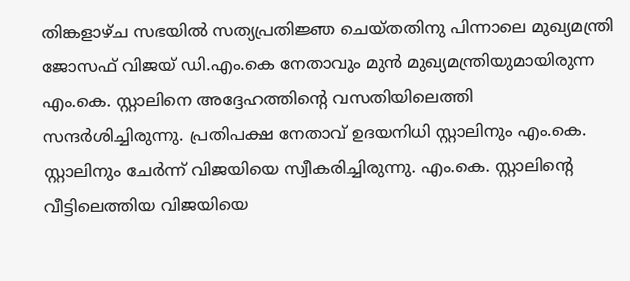തിങ്കളാഴ്ച സഭയിൽ സത്യപ്രതിജ്ഞ ചെയ്തതിനു പിന്നാലെ മുഖ്യമന്ത്രി ജോസഫ് വിജയ് ഡി.എം.കെ നേതാവും മുൻ മുഖ്യമന്ത്രിയുമായിരുന്ന എം.കെ. സ്റ്റാലിനെ അദ്ദേഹത്തിന്റെ വസതിയിലെത്തി സന്ദർശിച്ചിരുന്നു. പ്രതിപക്ഷ നേതാവ് ഉദയനിധി സ്റ്റാലിനും എം.കെ. സ്റ്റാലിനും ചേർന്ന് വിജയിയെ സ്വീകരിച്ചിരുന്നു. എം.കെ. സ്റ്റാലിന്റെ വീട്ടിലെത്തിയ വിജയിയെ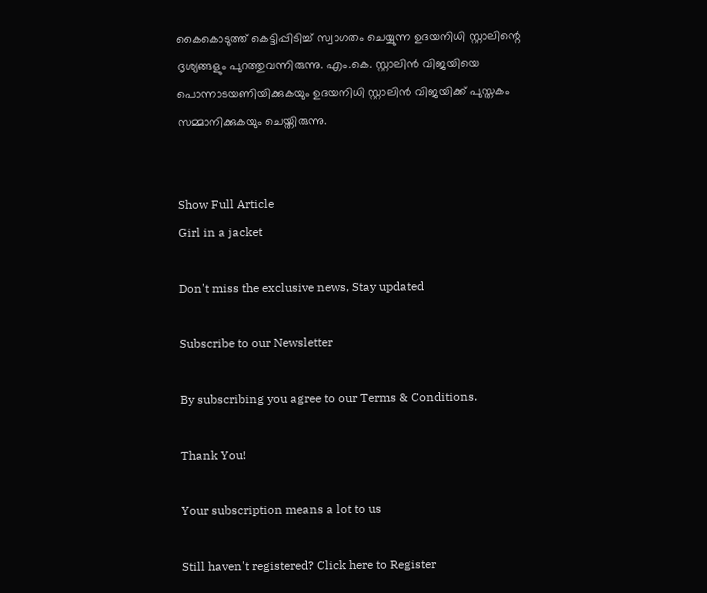കൈകൊടുത്ത് കെട്ടിപ്പിടിച്ച് സ്വാഗതം ചെയ്യുന്ന ഉദയനിധി സ്റ്റാലിന്റെ ദൃശ്യങ്ങളും പുറത്തുവന്നിരുന്നു. എം.കെ. സ്റ്റാലിൻ വിജയിയെ പൊന്നാടയണിയിക്കുകയും ഉദയനിധി സ്റ്റാലിൻ വിജയിക്ക് പുസ്തകം സമ്മാനിക്കുകയും ചെയ്തിരുന്നു.


Show Full Article
Girl in a jacket

Don't miss the exclusive news, Stay updated

Subscribe to our Newsletter

By subscribing you agree to our Terms & Conditions.

Thank You!

Your subscription means a lot to us

Still haven't registered? Click here to Register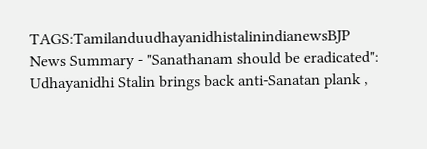TAGS:TamilanduudhayanidhistalinindianewsBJP
News Summary - "Sanathanam should be eradicated": Udhayanidhi Stalin brings back anti-Sanatan plank ,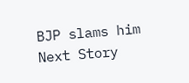BJP slams him
Next Story